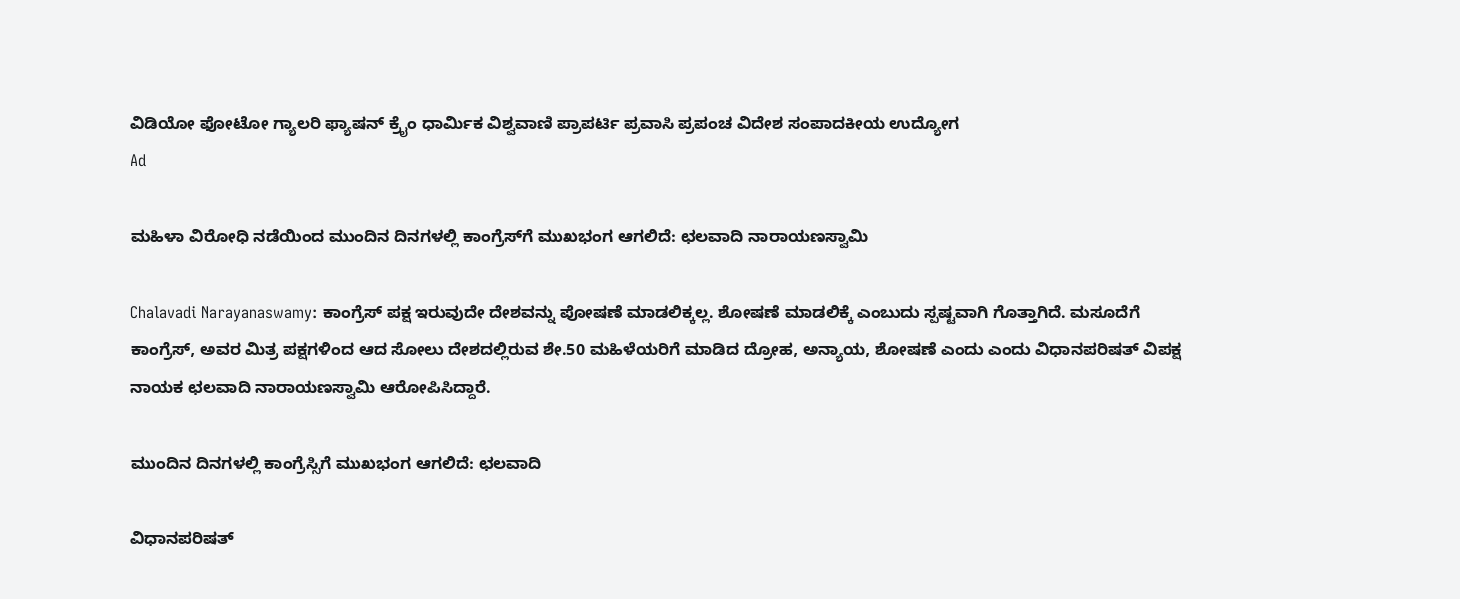ವಿಡಿಯೋ ಫೋಟೋ ಗ್ಯಾಲರಿ ಫ್ಯಾಷನ್ ಕ್ರೈಂ ಧಾರ್ಮಿಕ ವಿಶ್ವವಾಣಿ ಪ್ರಾಪರ್ಟಿ ಪ್ರವಾಸಿ ಪ್ರಪಂಚ ವಿದೇಶ ಸಂಪಾದಕೀಯ ಉದ್ಯೋಗ
Ad

ಮಹಿಳಾ ವಿರೋಧಿ ನಡೆಯಿಂದ ಮುಂದಿನ ದಿನಗಳಲ್ಲಿ ಕಾಂಗ್ರೆಸ್‌ಗೆ ಮುಖಭಂಗ ಆಗಲಿದೆ: ಛಲವಾದಿ ನಾರಾಯಣಸ್ವಾಮಿ

Chalavadi Narayanaswamy: ಕಾಂಗ್ರೆಸ್ ಪಕ್ಷ ಇರುವುದೇ ದೇಶವನ್ನು ಪೋಷಣೆ ಮಾಡಲಿಕ್ಕಲ್ಲ. ಶೋಷಣೆ ಮಾಡಲಿಕ್ಕೆ ಎಂಬುದು ಸ್ಪಷ್ಟವಾಗಿ ಗೊತ್ತಾಗಿದೆ. ಮಸೂದೆಗೆ ಕಾಂಗ್ರೆಸ್, ಅವರ ಮಿತ್ರ ಪಕ್ಷಗಳಿಂದ ಆದ ಸೋಲು ದೇಶದಲ್ಲಿರುವ ಶೇ.50 ಮಹಿಳೆಯರಿಗೆ ಮಾಡಿದ ದ್ರೋಹ, ಅನ್ಯಾಯ, ಶೋಷಣೆ ಎಂದು ಎಂದು ವಿಧಾನಪರಿಷತ್ ವಿಪಕ್ಷ ನಾಯಕ ಛಲವಾದಿ ನಾರಾಯಣಸ್ವಾಮಿ ಆರೋಪಿಸಿದ್ದಾರೆ.

ಮುಂದಿನ ದಿನಗಳಲ್ಲಿ ಕಾಂಗ್ರೆಸ್ಸಿಗೆ ಮುಖಭಂಗ ಆಗಲಿದೆ: ಛಲವಾದಿ

ವಿಧಾನಪರಿಷತ್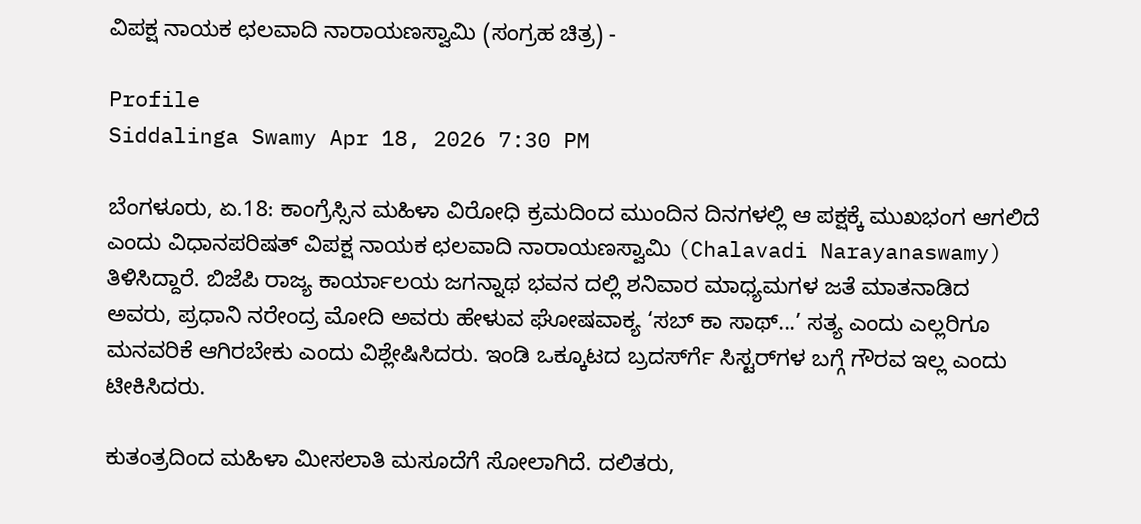ವಿಪಕ್ಷ ನಾಯಕ ಛಲವಾದಿ ನಾರಾಯಣಸ್ವಾಮಿ (ಸಂಗ್ರಹ ಚಿತ್ರ) -

Profile
Siddalinga Swamy Apr 18, 2026 7:30 PM

ಬೆಂಗಳೂರು, ಏ.18: ಕಾಂಗ್ರೆಸ್ಸಿನ ಮಹಿಳಾ ವಿರೋಧಿ ಕ್ರಮದಿಂದ ಮುಂದಿನ ದಿನಗಳಲ್ಲಿ ಆ ಪಕ್ಷಕ್ಕೆ ಮುಖಭಂಗ ಆಗಲಿದೆ ಎಂದು ವಿಧಾನಪರಿಷತ್ ವಿಪಕ್ಷ ನಾಯಕ ಛಲವಾದಿ ನಾರಾಯಣಸ್ವಾಮಿ (Chalavadi Narayanaswamy) ತಿಳಿಸಿದ್ದಾರೆ. ಬಿಜೆಪಿ ರಾಜ್ಯ ಕಾರ್ಯಾಲಯ ಜಗನ್ನಾಥ ಭವನ ದಲ್ಲಿ ಶನಿವಾರ ಮಾಧ್ಯಮಗಳ ಜತೆ ಮಾತನಾಡಿದ ಅವರು, ಪ್ರಧಾನಿ ನರೇಂದ್ರ ಮೋದಿ ಅವರು ಹೇಳುವ ಘೋಷವಾಕ್ಯ ‘ಸಬ್ ಕಾ ಸಾಥ್...’ ಸತ್ಯ ಎಂದು ಎಲ್ಲರಿಗೂ ಮನವರಿಕೆ ಆಗಿರಬೇಕು ಎಂದು ವಿಶ್ಲೇಷಿಸಿದರು. ಇಂಡಿ ಒಕ್ಕೂಟದ ಬ್ರದರ್ಸ್‍ಗೆ ಸಿಸ್ಟರ್‌ಗಳ ಬಗ್ಗೆ ಗೌರವ ಇಲ್ಲ ಎಂದು ಟೀಕಿಸಿದರು.

ಕುತಂತ್ರದಿಂದ ಮಹಿಳಾ ಮೀಸಲಾತಿ ಮಸೂದೆಗೆ ಸೋಲಾಗಿದೆ. ದಲಿತರು,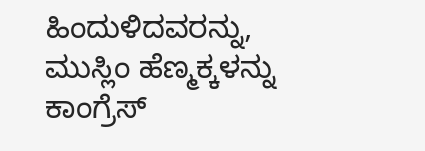ಹಿಂದುಳಿದವರನ್ನು, ಮುಸ್ಲಿಂ ಹೆಣ್ಮಕ್ಕಳನ್ನು ಕಾಂಗ್ರೆಸ್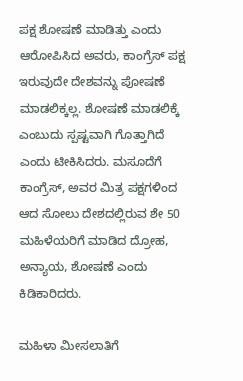ಪಕ್ಷ ಶೋಷಣೆ ಮಾಡಿತ್ತು ಎಂದು ಆರೋಪಿಸಿದ ಅವರು, ಕಾಂಗ್ರೆಸ್ ಪಕ್ಷ ಇರುವುದೇ ದೇಶವನ್ನು ಪೋಷಣೆ ಮಾಡಲಿಕ್ಕಲ್ಲ. ಶೋಷಣೆ ಮಾಡಲಿಕ್ಕೆ ಎಂಬುದು ಸ್ಪಷ್ಟವಾಗಿ ಗೊತ್ತಾಗಿದೆ ಎಂದು ಟೀಕಿಸಿದರು. ಮಸೂದೆಗೆ ಕಾಂಗ್ರೆಸ್, ಅವರ ಮಿತ್ರ ಪಕ್ಷಗಳಿಂದ ಆದ ಸೋಲು ದೇಶದಲ್ಲಿರುವ ಶೇ 50 ಮಹಿಳೆಯರಿಗೆ ಮಾಡಿದ ದ್ರೋಹ, ಅನ್ಯಾಯ, ಶೋಷಣೆ ಎಂದು ಕಿಡಿಕಾರಿದರು.

ಮಹಿಳಾ ಮೀಸಲಾತಿಗೆ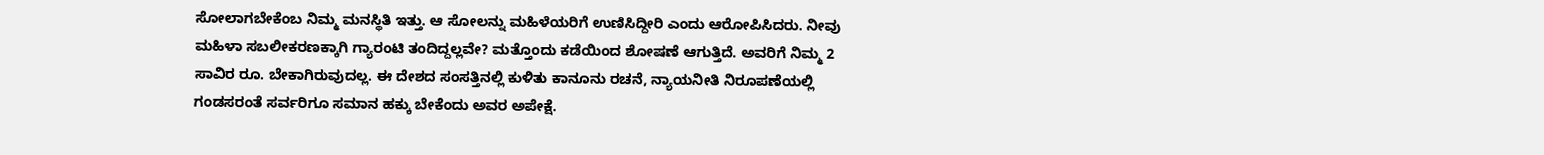ಸೋಲಾಗಬೇಕೆಂಬ ನಿಮ್ಮ ಮನಸ್ಥಿತಿ ಇತ್ತು. ಆ ಸೋಲನ್ನು ಮಹಿಳೆಯರಿಗೆ ಉಣಿಸಿದ್ದೀರಿ ಎಂದು ಆರೋಪಿಸಿದರು. ನೀವು ಮಹಿಳಾ ಸಬಲೀಕರಣಕ್ಕಾಗಿ ಗ್ಯಾರಂಟಿ ತಂದಿದ್ದಲ್ಲವೇ? ಮತ್ತೊಂದು ಕಡೆಯಿಂದ ಶೋಷಣೆ ಆಗುತ್ತಿದೆ. ಅವರಿಗೆ ನಿಮ್ಮ 2 ಸಾವಿರ ರೂ. ಬೇಕಾಗಿರುವುದಲ್ಲ. ಈ ದೇಶದ ಸಂಸತ್ತಿನಲ್ಲಿ ಕುಳಿತು ಕಾನೂನು ರಚನೆ, ನ್ಯಾಯನೀತಿ ನಿರೂಪಣೆಯಲ್ಲಿ ಗಂಡಸರಂತೆ ಸರ್ವರಿಗೂ ಸಮಾನ ಹಕ್ಕು ಬೇಕೆಂದು ಅವರ ಅಪೇಕ್ಷೆ.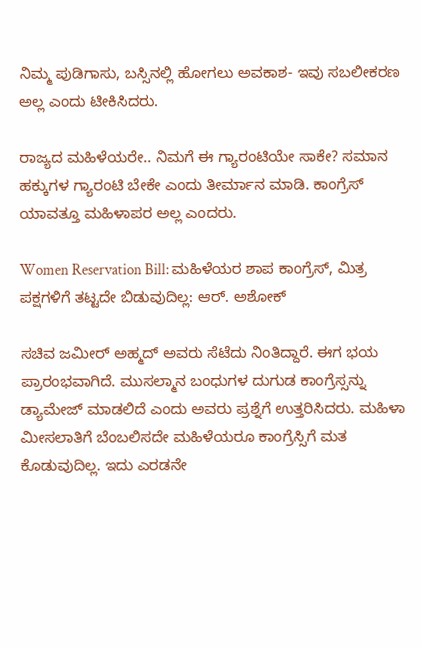ನಿಮ್ಮ ಪುಡಿಗಾಸು, ಬಸ್ಸಿನಲ್ಲಿ ಹೋಗಲು ಅವಕಾಶ- ಇವು ಸಬಲೀಕರಣ ಅಲ್ಲ ಎಂದು ಟೀಕಿಸಿದರು.

ರಾಜ್ಯದ ಮಹಿಳೆಯರೇ.. ನಿಮಗೆ ಈ ಗ್ಯಾರಂಟಿಯೇ ಸಾಕೇ? ಸಮಾನ ಹಕ್ಕುಗಳ ಗ್ಯಾರಂಟಿ ಬೇಕೇ ಎಂದು ತೀರ್ಮಾನ ಮಾಡಿ. ಕಾಂಗ್ರೆಸ್ ಯಾವತ್ತೂ ಮಹಿಳಾಪರ ಅಲ್ಲ ಎಂದರು.

Women Reservation Bill: ಮಹಿಳೆಯರ ಶಾಪ ಕಾಂಗ್ರೆಸ್, ಮಿತ್ರ ಪಕ್ಷಗಳಿಗೆ ತಟ್ಟದೇ ಬಿಡುವುದಿಲ್ಲ: ಆರ್. ಅಶೋಕ್

ಸಚಿವ ಜಮೀರ್ ಅಹ್ಮದ್ ಅವರು ಸೆಟೆದು ನಿಂತಿದ್ದಾರೆ. ಈಗ ಭಯ ಪ್ರಾರಂಭವಾಗಿದೆ. ಮುಸಲ್ಮಾನ ಬಂಧುಗಳ ದುಗುಡ ಕಾಂಗ್ರೆಸ್ಸನ್ನು ಡ್ಯಾಮೇಜ್ ಮಾಡಲಿದೆ ಎಂದು ಅವರು ಪ್ರಶ್ನೆಗೆ ಉತ್ತರಿಸಿದರು. ಮಹಿಳಾ ಮೀಸಲಾತಿಗೆ ಬೆಂಬಲಿಸದೇ ಮಹಿಳೆಯರೂ ಕಾಂಗ್ರೆಸ್ಸಿಗೆ ಮತ ಕೊಡುವುದಿಲ್ಲ. ಇದು ಎರಡನೇ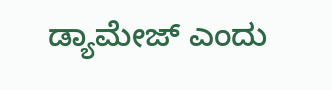ಡ್ಯಾಮೇಜ್ ಎಂದು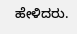ಹೇಳಿದರು.